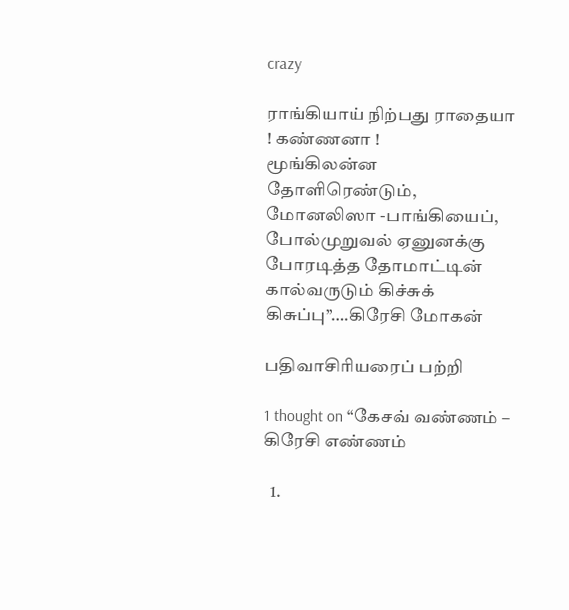crazy

ராங்கியாய் நிற்பது ராதையா ! கண்ணனா !
மூங்கிலன்ன தோளிரெண்டும், மோனலிஸா -பாங்கியைப்,
போல்முறுவல் ஏனுனக்கு போரடித்த தோமாட்டின்
கால்வருடும் கிச்சுக் கிசுப்பு’’….கிரேசி மோகன்

பதிவாசிரியரைப் பற்றி

1 thought on “கேசவ் வண்ணம் – கிரேசி எண்ணம்

  1.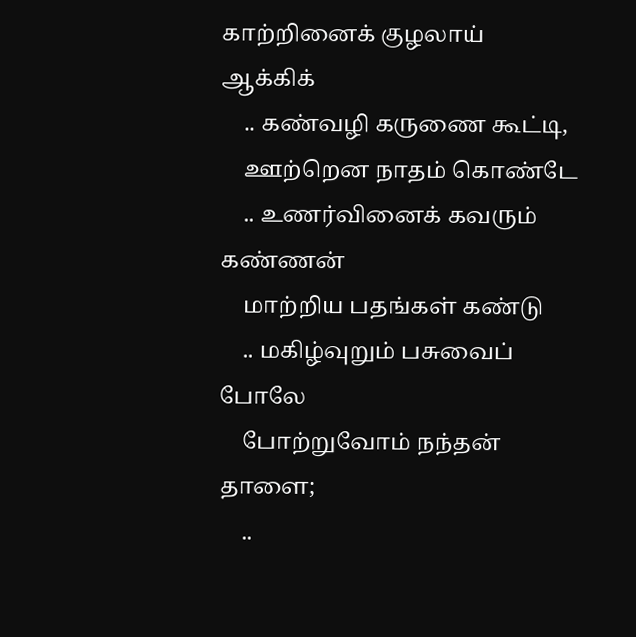காற்றினைக் குழலாய் ஆக்கிக்
    .. கண்வழி கருணை கூட்டி,
    ஊற்றென நாதம் கொண்டே
    .. உணர்வினைக் கவரும் கண்ணன்
    மாற்றிய பதங்கள் கண்டு
    .. மகிழ்வுறும் பசுவைப் போலே
    போற்றுவோம் நந்தன் தாளை;
    ..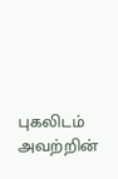புகலிடம் அவற்றின்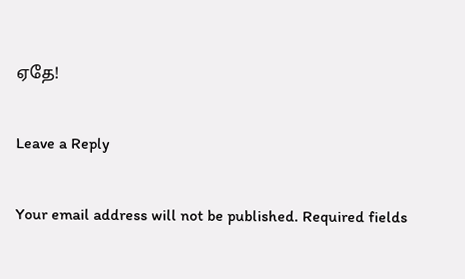ஏதே!

Leave a Reply

Your email address will not be published. Required fields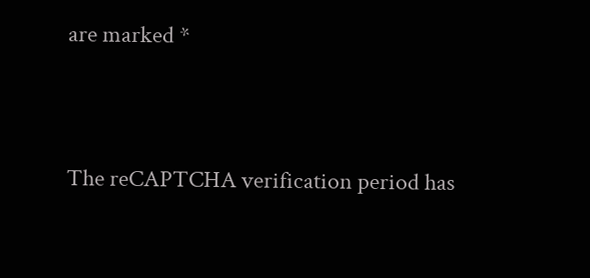are marked *


The reCAPTCHA verification period has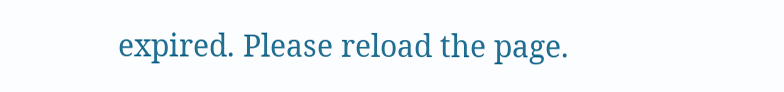expired. Please reload the page.